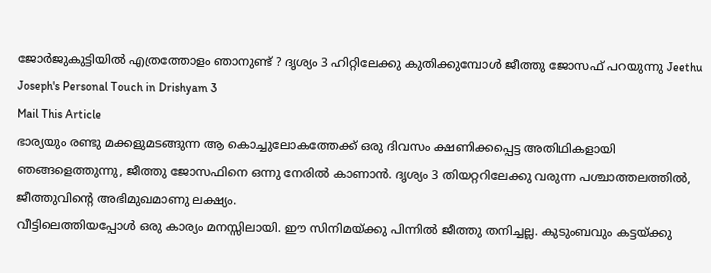ജോർജുകുട്ടിയിൽ എത്രത്തോളം ഞാനുണ്ട് ? ദൃശ്യം 3 ഹിറ്റിലേക്കു കുതിക്കുമ്പോൾ ജീത്തു ജോസഫ് പറയുന്നു Jeethu Joseph's Personal Touch in Drishyam 3
Mail This Article
ഭാര്യയും രണ്ടു മക്കളുമടങ്ങുന്ന ആ കൊച്ചുലോകത്തേക്ക് ഒരു ദിവസം ക്ഷണിക്കപ്പെട്ട അതിഥികളായി ഞങ്ങളെത്തുന്നു, ജീത്തു ജോസഫിനെ ഒന്നു നേരിൽ കാണാൻ. ദൃശ്യം 3 തിയറ്ററിലേക്കു വരുന്ന പശ്ചാത്തലത്തിൽ, ജീത്തുവിന്റെ അഭിമുഖമാണു ലക്ഷ്യം.
വീട്ടിലെത്തിയപ്പോൾ ഒരു കാര്യം മനസ്സിലായി. ഈ സിനിമയ്ക്കു പിന്നിൽ ജീത്തു തനിച്ചല്ല. കുടുംബവും കട്ടയ്ക്കു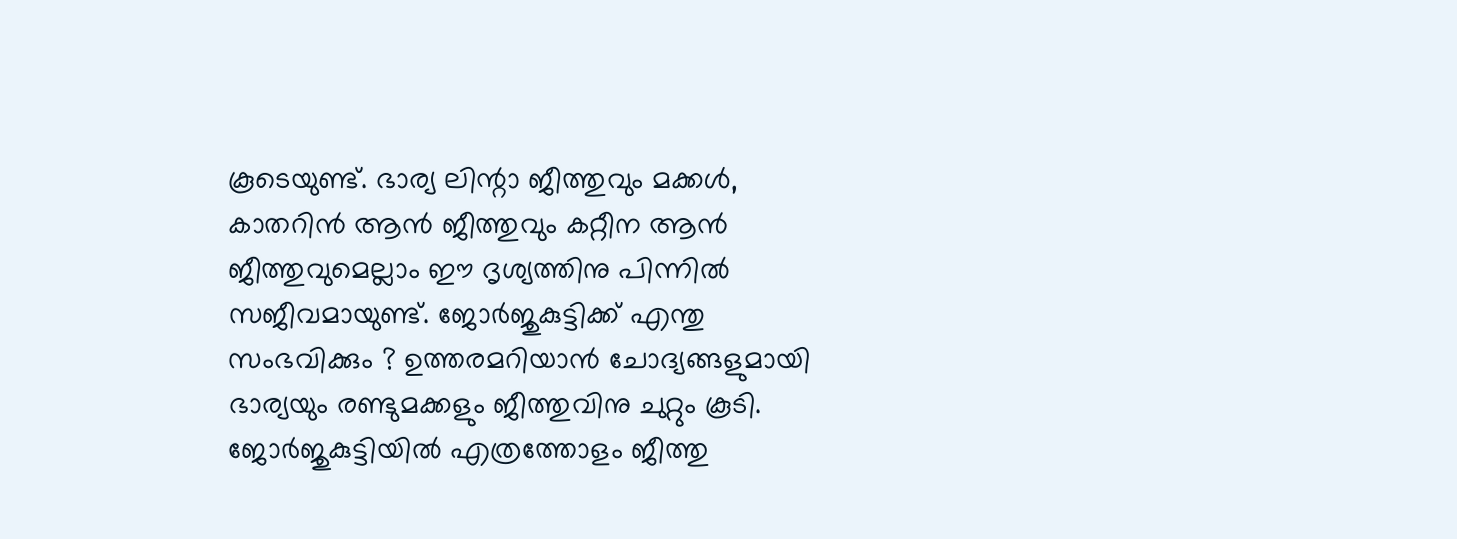കൂടെയുണ്ട്. ഭാര്യ ലിന്റാ ജീത്തുവും മക്കൾ, കാതറിൻ ആൻ ജീത്തുവും കറ്റീന ആൻ ജീത്തുവുമെല്ലാം ഈ ദൃശ്യത്തിനു പിന്നിൽ സജീവമായുണ്ട്. ജോർജുകുട്ടിക്ക് എന്തു സംഭവിക്കും ? ഉത്തരമറിയാൻ ചോദ്യങ്ങളുമായി ഭാര്യയും രണ്ടുമക്കളും ജീത്തുവിനു ചുറ്റും കൂടി.
ജോർജുകുട്ടിയിൽ എത്രത്തോളം ജീത്തു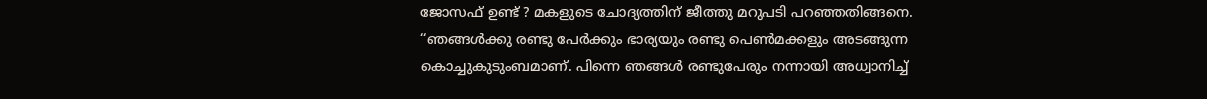ജോസഫ് ഉണ്ട് ? മകളുടെ ചോദ്യത്തിന് ജീത്തു മറുപടി പറഞ്ഞതിങ്ങനെ. ‘‘ഞങ്ങൾക്കു രണ്ടു പേർക്കും ഭാര്യയും രണ്ടു പെൺമക്കളും അടങ്ങുന്ന കൊച്ചുകുടുംബമാണ്. പിന്നെ ഞങ്ങൾ രണ്ടുപേരും നന്നായി അധ്വാനിച്ച്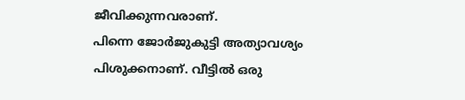ജീവിക്കുന്നവരാണ്.
പിന്നെ ജോർജുകുട്ടി അത്യാവശ്യം പിശുക്കനാണ്. വീട്ടിൽ ഒരു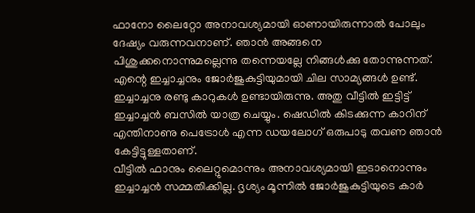ഫാനോ ലൈറ്റോ അനാവശ്യമായി ഓണായിരുന്നാൽ പോലും ദേഷ്യം വരുന്നവനാണ്. ഞാൻ അങ്ങനെ പിശുക്കനൊന്നുമല്ലെന്നു തന്നെയല്ലേ നിങ്ങൾക്കു തോന്നുന്നത്. എന്റെ ഇച്ചാച്ചനും ജോർജുകുട്ടിയുമായി ചില സാമ്യങ്ങൾ ഉണ്ട്.
ഇച്ചാച്ചനു രണ്ടു കാറുകൾ ഉണ്ടായിരുന്നു. അതു വീട്ടിൽ ഇട്ടിട്ട് ഇച്ചാച്ചൻ ബസിൽ യാത്ര ചെയ്യും. ഷെഡിൽ കിടക്കുന്ന കാറിന് എന്തിനാണു പെട്രോൾ എന്ന ഡയലോഗ് ഒരുപാടു തവണ ഞാൻ കേട്ടിട്ടുള്ളതാണ്.
വീട്ടിൽ ഫാനും ലൈറ്റുമൊന്നും അനാവശ്യമായി ഇടാനൊന്നും ഇച്ചാച്ചൻ സമ്മതിക്കില്ല. ദൃശ്യം മൂന്നിൽ ജോർജുകുട്ടിയുടെ കാർ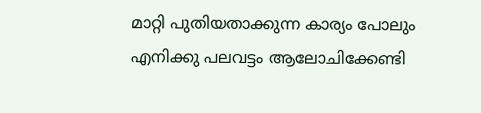മാറ്റി പുതിയതാക്കുന്ന കാര്യം പോലും എനിക്കു പലവട്ടം ആലോചിക്കേണ്ടി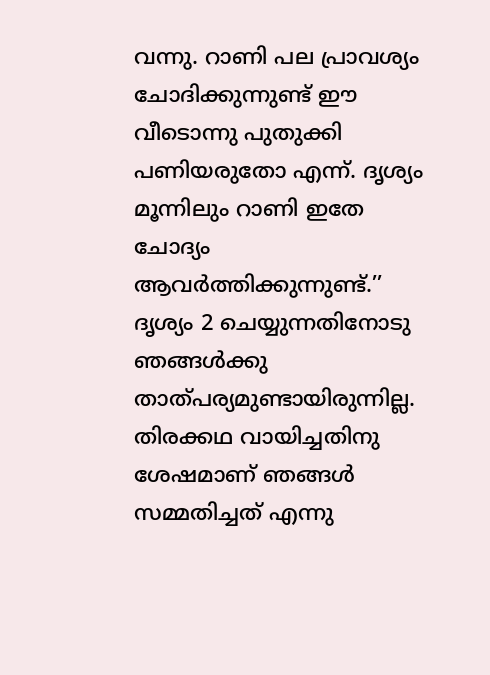വന്നു. റാണി പല പ്രാവശ്യം ചോദിക്കുന്നുണ്ട് ഈ വീടൊന്നു പുതുക്കി പണിയരുതോ എന്ന്. ദൃശ്യം മൂന്നിലും റാണി ഇതേ ചോദ്യം ആവർത്തിക്കുന്നുണ്ട്.’’
ദൃശ്യം 2 ചെയ്യുന്നതിനോടു ഞങ്ങൾക്കു താത്പര്യമുണ്ടായിരുന്നില്ല. തിരക്കഥ വായിച്ചതിനു ശേഷമാണ് ഞങ്ങൾ സമ്മതിച്ചത് എന്നു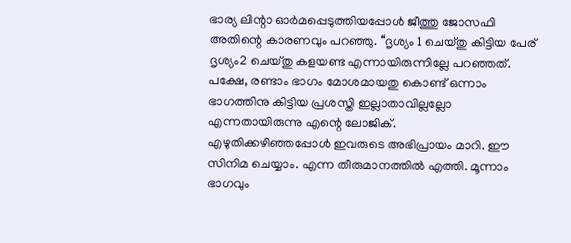ഭാര്യ ലിന്റാ ഓർമപ്പെടുത്തിയപ്പോൾ ജീത്തു ജോസഫി അതിന്റെ കാരണവും പറഞ്ഞു. ‘‘ദൃശ്യം 1 ചെയ്തു കിട്ടിയ പേര് ദൃശ്യം2 ചെയ്തു കളയണ്ട എന്നായിരുന്നില്ലേ പറഞ്ഞത്. പക്ഷേ, രണ്ടാം ഭാഗം മോശമായതു കൊണ്ട് ഒന്നാം ഭാഗത്തിനു കിട്ടിയ പ്രശസ്തി ഇല്ലാതാവില്ലല്ലോ എന്നതായിരുന്നു എന്റെ ലോജിക്.
എഴുതിക്കഴിഞ്ഞപ്പോൾ ഇവരുടെ അഭിപ്രായം മാറി. ഈ സിനിമ ചെയ്യാം. എന്ന തീരുമാനത്തിൽ എത്തി. മൂന്നാം ഭാഗവും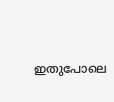ഇതുപോലെ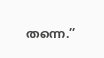തന്നെ.’’